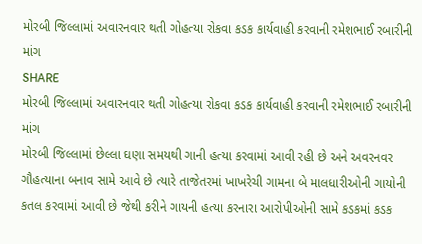મોરબી જિલ્લામાં અવારનવાર થતી ગોહત્યા રોકવા કડક કાર્યવાહી કરવાની રમેશભાઈ રબારીની માંગ
SHARE
મોરબી જિલ્લામાં અવારનવાર થતી ગોહત્યા રોકવા કડક કાર્યવાહી કરવાની રમેશભાઈ રબારીની માંગ
મોરબી જિલ્લામાં છેલ્લા ઘણા સમયથી ગાની હત્યા કરવામાં આવી રહી છે અને અવરનવર ગૌહત્યાના બનાવ સામે આવે છે ત્યારે તાજેતરમાં ખાખરેચી ગામના બે માલધારીઓની ગાયોની કતલ કરવામાં આવી છે જેથી કરીને ગાયની હત્યા કરનારા આરોપીઓની સામે કડકમાં કડક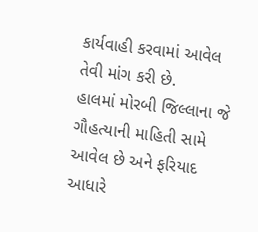કાર્યવાહી કરવામાં આવેલ તેવી માંગ કરી છે.
હાલમાં મોરબી જિલ્લાના જે ગૌહત્યાની માહિતી સામે આવેલ છે અને ફરિયાદ આધારે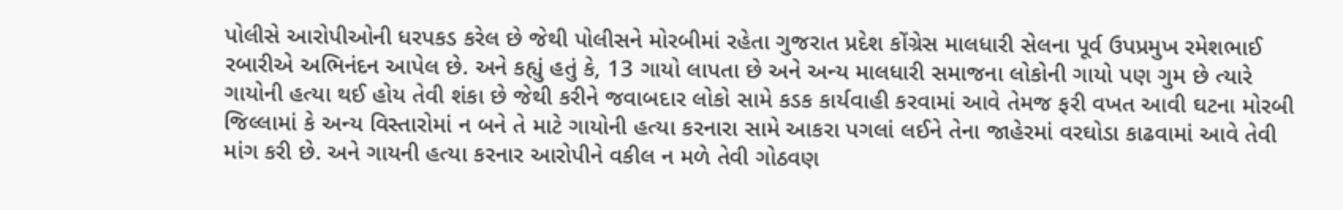પોલીસે આરોપીઓની ધરપકડ કરેલ છે જેથી પોલીસને મોરબીમાં રહેતા ગુજરાત પ્રદેશ કોંગ્રેસ માલધારી સેલના પૂર્વ ઉપપ્રમુખ રમેશભાઈ રબારીએ અભિનંદન આપેલ છે. અને કહ્યું હતું કે, 13 ગાયો લાપતા છે અને અન્ય માલધારી સમાજના લોકોની ગાયો પણ ગુમ છે ત્યારે ગાયોની હત્યા થઈ હોય તેવી શંકા છે જેથી કરીને જવાબદાર લોકો સામે કડક કાર્યવાહી કરવામાં આવે તેમજ ફરી વખત આવી ઘટના મોરબી જિલ્લામાં કે અન્ય વિસ્તારોમાં ન બને તે માટે ગાયોની હત્યા કરનારા સામે આકરા પગલાં લઈને તેના જાહેરમાં વરઘોડા કાઢવામાં આવે તેવી માંગ કરી છે. અને ગાયની હત્યા કરનાર આરોપીને વકીલ ન મળે તેવી ગોઠવણ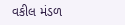વકીલ મંડળ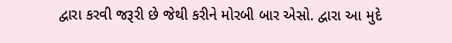દ્વારા કરવી જરૂરી છે જેથી કરીને મોરબી બાર એસો. દ્વારા આ મુદે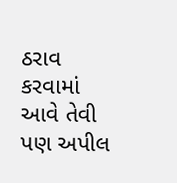ઠરાવ કરવામાં આવે તેવી પણ અપીલ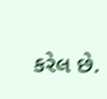કરેલ છે.